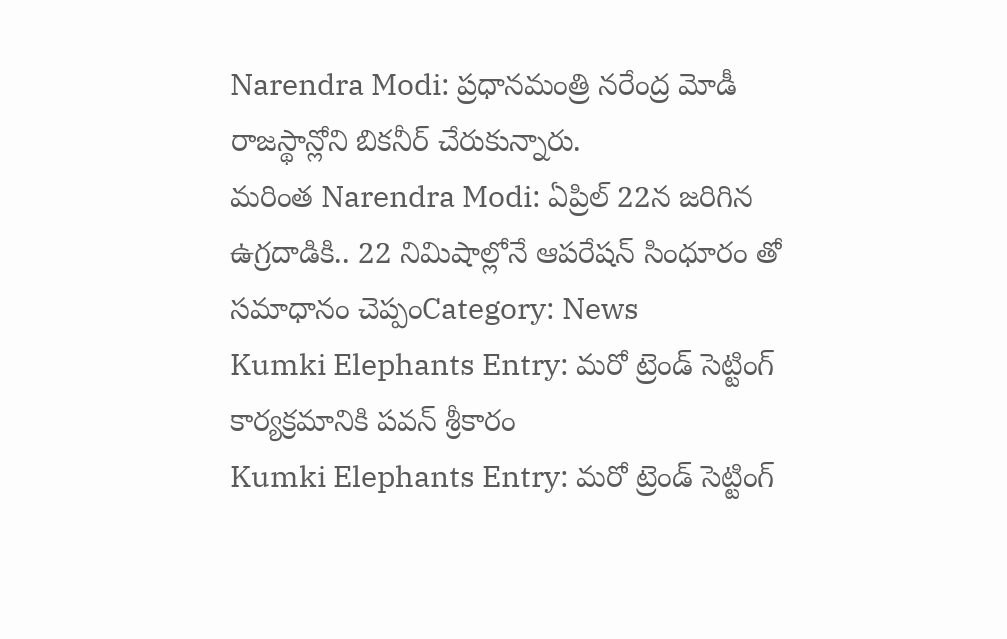Narendra Modi: ప్రధానమంత్రి నరేంద్ర మోడీ రాజస్థాన్లోని బికనీర్ చేరుకున్నారు.
మరింత Narendra Modi: ఏప్రిల్ 22న జరిగిన ఉగ్రదాడికి.. 22 నిమిషాల్లోనే ఆపరేషన్ సింధూరం తో సమాధానం చెప్పంCategory: News
Kumki Elephants Entry: మరో ట్రెండ్ సెట్టింగ్ కార్యక్రమానికి పవన్ శ్రీకారం
Kumki Elephants Entry: మరో ట్రెండ్ సెట్టింగ్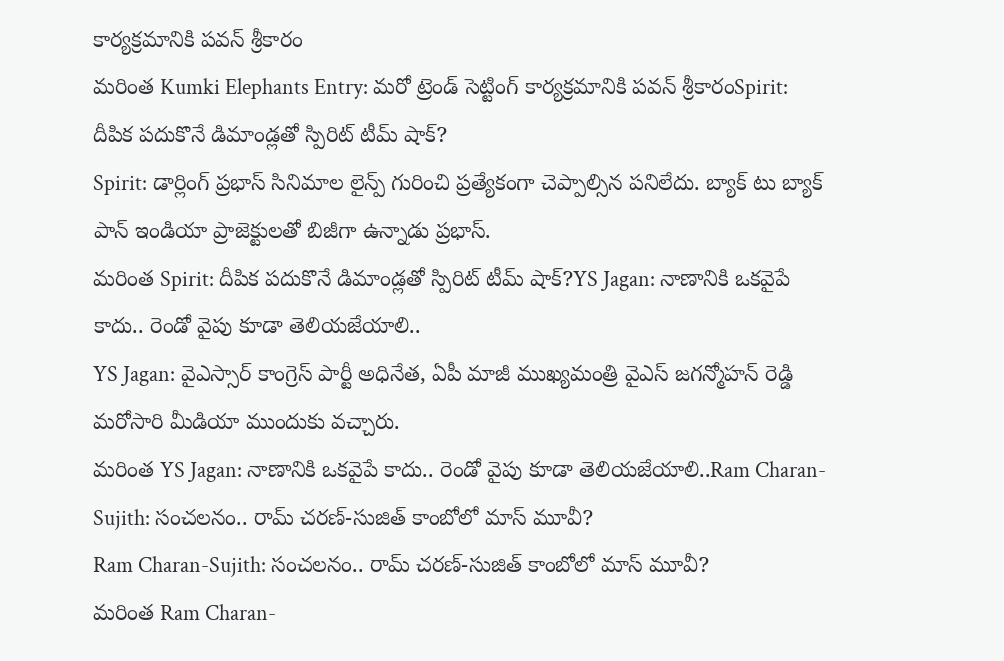కార్యక్రమానికి పవన్ శ్రీకారం
మరింత Kumki Elephants Entry: మరో ట్రెండ్ సెట్టింగ్ కార్యక్రమానికి పవన్ శ్రీకారంSpirit: దీపిక పదుకొనే డిమాండ్లతో స్పిరిట్ టీమ్ షాక్?
Spirit: డార్లింగ్ ప్రభాస్ సినిమాల లైన్ప్ గురించి ప్రత్యేకంగా చెప్పాల్సిన పనిలేదు. బ్యాక్ టు బ్యాక్ పాన్ ఇండియా ప్రాజెక్టులతో బిజీగా ఉన్నాడు ప్రభాస్.
మరింత Spirit: దీపిక పదుకొనే డిమాండ్లతో స్పిరిట్ టీమ్ షాక్?YS Jagan: నాణానికి ఒకవైపే కాదు.. రెండో వైపు కూడా తెలియజేయాలి..
YS Jagan: వైఎస్సార్ కాంగ్రెస్ పార్టీ అధినేత, ఏపీ మాజీ ముఖ్యమంత్రి వైఎస్ జగన్మోహన్ రెడ్డి మరోసారి మీడియా ముందుకు వచ్చారు.
మరింత YS Jagan: నాణానికి ఒకవైపే కాదు.. రెండో వైపు కూడా తెలియజేయాలి..Ram Charan-Sujith: సంచలనం.. రామ్ చరణ్-సుజిత్ కాంబోలో మాస్ మూవీ?
Ram Charan-Sujith: సంచలనం.. రామ్ చరణ్-సుజిత్ కాంబోలో మాస్ మూవీ?
మరింత Ram Charan-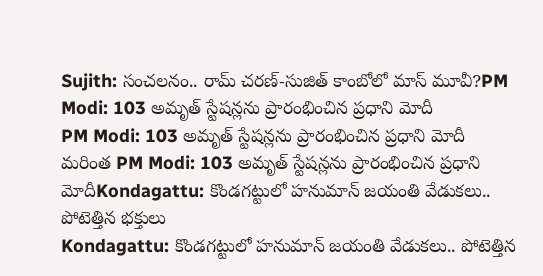Sujith: సంచలనం.. రామ్ చరణ్-సుజిత్ కాంబోలో మాస్ మూవీ?PM Modi: 103 అమృత్ స్టేషన్లను ప్రారంభించిన ప్రధాని మోదీ
PM Modi: 103 అమృత్ స్టేషన్లను ప్రారంభించిన ప్రధాని మోదీ
మరింత PM Modi: 103 అమృత్ స్టేషన్లను ప్రారంభించిన ప్రధాని మోదీKondagattu: కొండగట్టులో హనుమాన్ జయంతి వేడుకలు.. పోటెత్తిన భక్తులు
Kondagattu: కొండగట్టులో హనుమాన్ జయంతి వేడుకలు.. పోటెత్తిన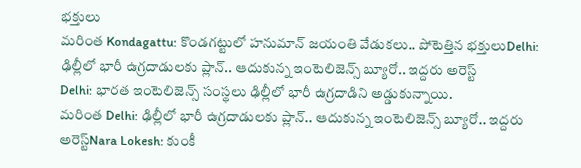భక్తులు
మరింత Kondagattu: కొండగట్టులో హనుమాన్ జయంతి వేడుకలు.. పోటెత్తిన భక్తులుDelhi: ఢిల్లీలో భారీ ఉగ్రదాడులకు ప్లాన్.. ఆదుకున్న ఇంటెలిజెన్స్ బ్యూరో.. ఇద్దరు అరెస్ట్
Delhi: భారత ఇంటెలిజెన్స్ సంస్థలు ఢిల్లీలో భారీ ఉగ్రదాడిని అడ్డుకున్నాయి.
మరింత Delhi: ఢిల్లీలో భారీ ఉగ్రదాడులకు ప్లాన్.. ఆదుకున్న ఇంటెలిజెన్స్ బ్యూరో.. ఇద్దరు అరెస్ట్Nara Lokesh: కుంకీ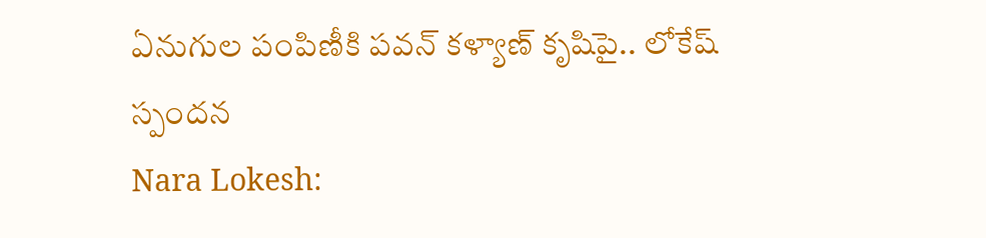ఏనుగుల పంపిణీకి పవన్ కళ్యాణ్ కృషిపై.. లోకేష్ స్పందన
Nara Lokesh: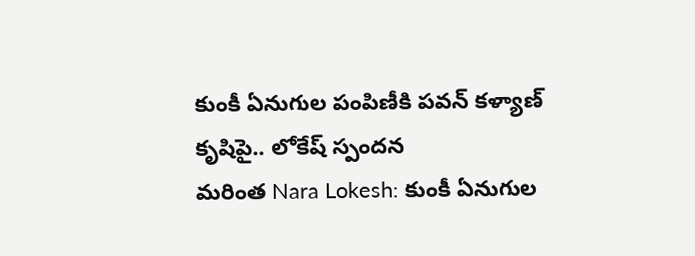కుంకీ ఏనుగుల పంపిణీకి పవన్ కళ్యాణ్ కృషిపై.. లోకేష్ స్పందన
మరింత Nara Lokesh: కుంకీ ఏనుగుల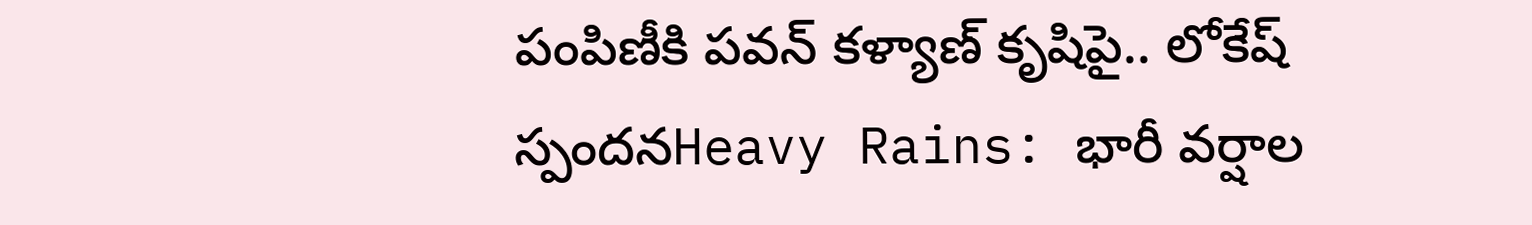పంపిణీకి పవన్ కళ్యాణ్ కృషిపై.. లోకేష్ స్పందనHeavy Rains: భారీ వర్షాల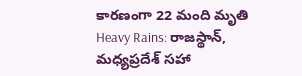కారణంగా 22 మంది మృతి
Heavy Rains: రాజస్థాన్, మధ్యప్రదేశ్ సహా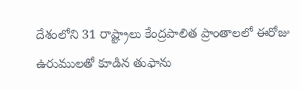దేశంలోని 31 రాష్ట్రాలు కేంద్రపాలిత ప్రాంతాలలో ఈరోజు ఉరుములతో కూడిన తుఫాను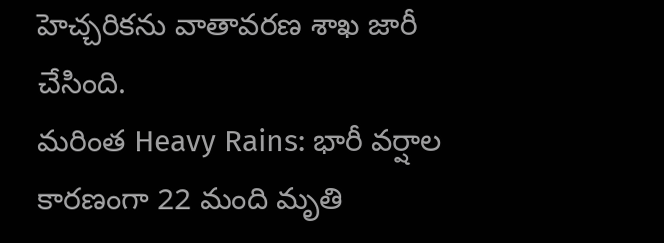హెచ్చరికను వాతావరణ శాఖ జారీ చేసింది.
మరింత Heavy Rains: భారీ వర్షాల కారణంగా 22 మంది మృతి